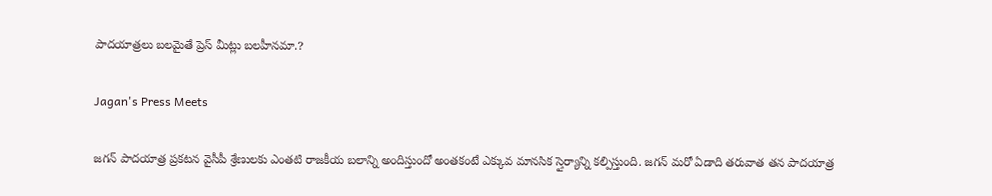పాదయాత్రలు బలమైతే ప్రెస్ మీట్లు బలహీనమా.?

Jagan's Press Meets

జగన్ పాదయాత్ర ప్రకటన వైసీపీ శ్రేణులకు ఎంతటి రాజకీయ బలాన్ని అందిస్తుందో అంతకంటే ఎక్కువ మానసిక స్తైర్యాన్ని కల్పిస్తుంది. జగన్ మరో ఏడాది తరువాత తన పాదయాత్ర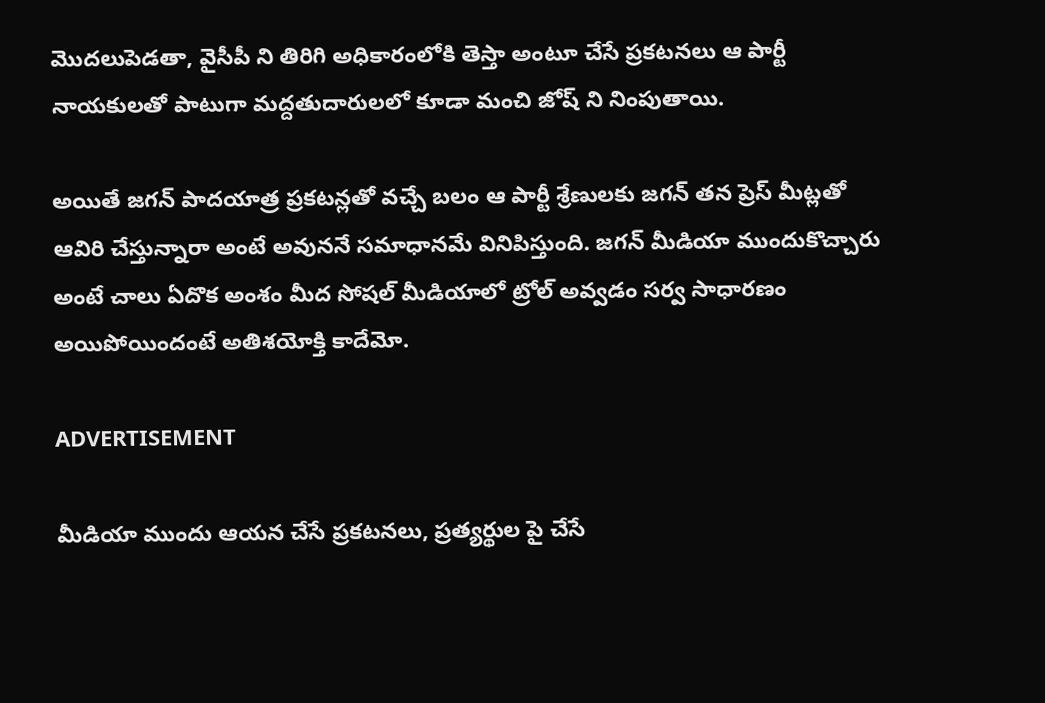మొదలుపెడతా, వైసీపీ ని తిరిగి అధికారంలోకి తెస్తా అంటూ చేసే ప్రకటనలు ఆ పార్టీ నాయకులతో పాటుగా మద్దతుదారులలో కూడా మంచి జోష్ ని నింపుతాయి.

అయితే జగన్ పాదయాత్ర ప్రకటన్లతో వచ్చే బలం ఆ పార్టీ శ్రేణులకు జగన్ తన ప్రెస్ మీట్లతో ఆవిరి చేస్తున్నారా అంటే అవుననే సమాధానమే వినిపిస్తుంది. జగన్ మీడియా ముందుకొచ్చారు అంటే చాలు ఏదొక అంశం మీద సోషల్ మీడియాలో ట్రోల్ అవ్వడం సర్వ సాధారణం అయిపోయిందంటే అతిశయోక్తి కాదేమో.

ADVERTISEMENT

మీడియా ముందు ఆయన చేసే ప్రకటనలు, ప్రత్యర్థుల పై చేసే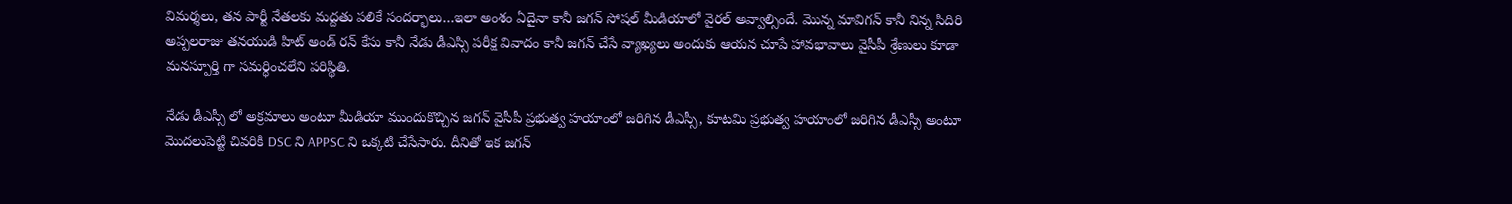విమర్శలు, తన పార్టీ నేతలకు మద్దతు పలికే సందర్భాలు…ఇలా అంశం ఏదైనా కానీ జగన్ సోషల్ మీడియాలో వైరల్ అవ్వాల్సిందే. మొన్న మావిగన్ కానీ నిన్న సిదిరి అప్పలరాజు తనయుడి హిట్ అండ్ రన్ కేసు కానీ నేడు డీఎస్సి పరీక్ష వివాదం కానీ జగన్ చేసే వ్యాఖ్యలు అందుకు ఆయన చూపే హావభావాలు వైసీపీ శ్రేణులు కూడా మనస్పూర్తి గా సమర్ధించలేని పరిస్థితి.

నేడు డీఎస్సీ లో అక్రమాలు అంటూ మీడియా ముందుకొచ్చిన జగన్ వైసీపీ ప్రభుత్వ హయాంలో జరిగిన డీఎస్సీ, కూటమి ప్రభుత్వ హయాంలో జరిగిన డీఎస్సీ అంటూ మొదలుపెట్టి చివరికి DSC ని APPSC ని ఒక్కటి చేసేసారు. దీనితో ఇక జగన్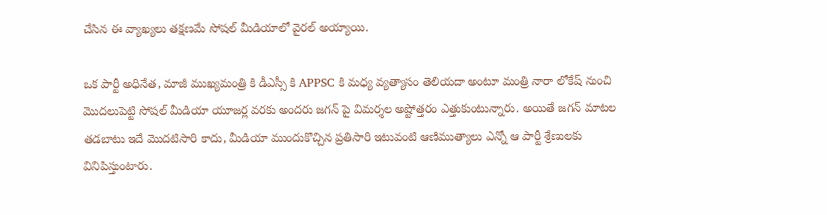చేసిన ఈ వ్యాఖ్యలు తక్షణమే సోషల్ మీడియాలో వైరల్ అయ్యాయి.

ఒక పార్టీ అధినేత, మాజీ ముఖ్యమంత్రి కి డీఎస్సీ కి APPSC కి మధ్య వ్యత్యాసం తెలియదా అంటూ మంత్రి నారా లోకేష్ నుంచి మొదలుపెట్టి సోషల్ మీడియా యూజర్ల వరకు అందరు జగన్ పై విమర్శల అష్టోత్తరం ఎత్తుకుంటున్నారు. అయితే జగన్ మాటల తడబాటు ఇదే మొదటిసారి కాదు, మీడియా ముందుకొచ్చిన ప్రతిసారి ఇటువంటి ఆణిముత్యాలు ఎన్నో ఆ పార్టీ శ్రేణులకు వినిపిస్తుంటారు.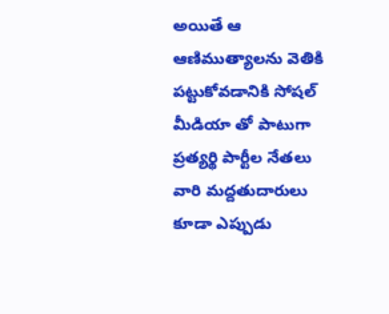అయితే ఆ ఆణిముత్యాలను వెతికి పట్టుకోవడానికి సోషల్ మీడియా తో పాటుగా ప్రత్యర్థి పార్టీల నేతలు వారి మద్దతుదారులు కూడా ఎప్పుడు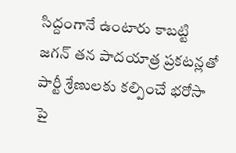సిద్దంగానే ఉంటారు కాబట్టి జగన్ తన పాదయాత్ర ప్రకటన్లతో పార్టీ శ్రేణులకు కల్పించే భరోసా పై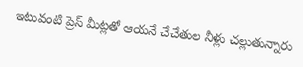ఇటువంటి ప్రెస్ మీట్లతో ఆయనే చేచేతుల నీళ్లు చల్లుతున్నారు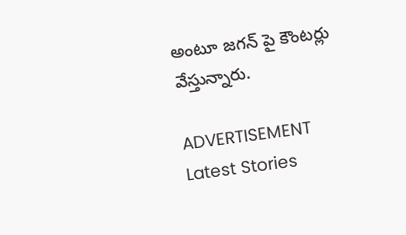అంటూ జగన్ పై కౌంటర్లు వేస్తున్నారు.

ADVERTISEMENT
Latest Stories